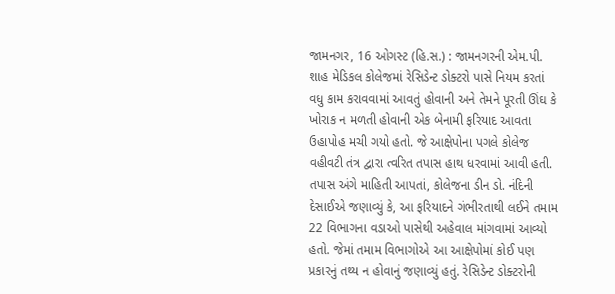જામનગર, 16 ઓગસ્ટ (હિ.સ.) : જામનગરની એમ.પી. શાહ મેડિકલ કોલેજમાં રેસિડેન્ટ ડોક્ટરો પાસે નિયમ કરતાં વધુ કામ કરાવવામાં આવતું હોવાની અને તેમને પૂરતી ઊંઘ કે ખોરાક ન મળતી હોવાની એક બેનામી ફરિયાદ આવતા ઉહાપોહ મચી ગયો હતો. જે આક્ષેપોના પગલે કોલેજ વહીવટી તંત્ર દ્વારા ત્વરિત તપાસ હાથ ધરવામાં આવી હતી.
તપાસ અંગે માહિતી આપતાં, કોલેજના ડીન ડો. નંદિની દેસાઈએ જણાવ્યું કે, આ ફરિયાદને ગંભીરતાથી લઈને તમામ 22 વિભાગના વડાઓ પાસેથી અહેવાલ માંગવામાં આવ્યો હતો. જેમાં તમામ વિભાગોએ આ આક્ષેપોમાં કોઈ પણ પ્રકારનું તથ્ય ન હોવાનું જણાવ્યું હતું. રેસિડેન્ટ ડોક્ટરોની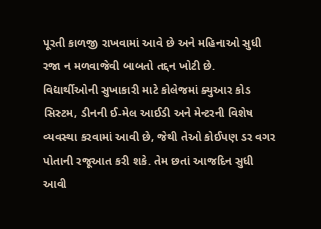પૂરતી કાળજી રાખવામાં આવે છે અને મહિનાઓ સુધી રજા ન મળવાજેવી બાબતો તદ્દન ખોટી છે.
વિદ્યાર્થીઓની સુખાકારી માટે કોલેજમાં ક્યુઆર કોડ સિસ્ટમ, ડીનની ઈ-મેલ આઈડી અને મેન્ટરની વિશેષ વ્યવસ્થા કરવામાં આવી છે, જેથી તેઓ કોઈપણ ડર વગર પોતાની રજૂઆત કરી શકે. તેમ છતાં આજદિન સુધી આવી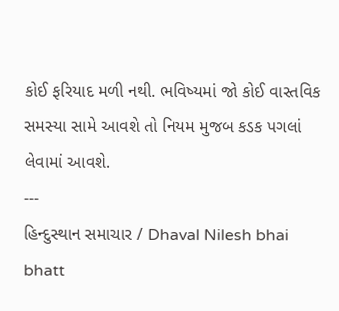કોઈ ફરિયાદ મળી નથી. ભવિષ્યમાં જો કોઈ વાસ્તવિક સમસ્યા સામે આવશે તો નિયમ મુજબ કડક પગલાં લેવામાં આવશે.
---
હિન્દુસ્થાન સમાચાર / Dhaval Nilesh bhai bhatt